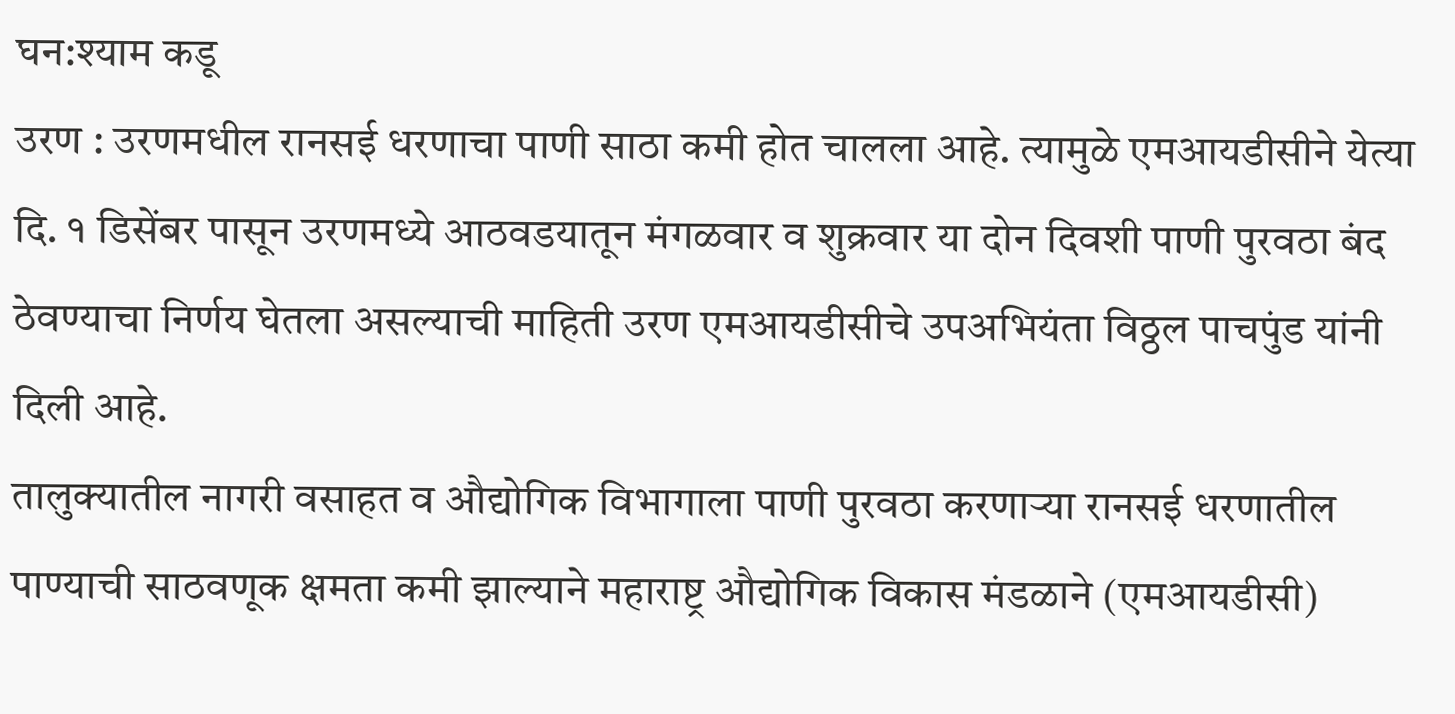घन:श्याम कडू
उरण : उरणमधील रानसई धरणाचा पाणी साठा कमी होत चालला आहे. त्यामुळे एमआयडीसीने येत्या दि. १ डिसेंबर पासून उरणमध्ये आठवडयातून मंगळवार व शुक्रवार या दोन दिवशी पाणी पुरवठा बंद ठेवण्याचा निर्णय घेतला असल्याची माहिती उरण एमआयडीसीचे उपअभियंता विठ्ठल पाचपुंड यांनी दिली आहे.
तालुक्यातील नागरी वसाहत व औद्योगिक विभागाला पाणी पुरवठा करणाऱ्या रानसई धरणातील पाण्याची साठवणूक क्षमता कमी झाल्याने महाराष्ट्र औद्योगिक विकास मंडळाने (एमआयडीसी)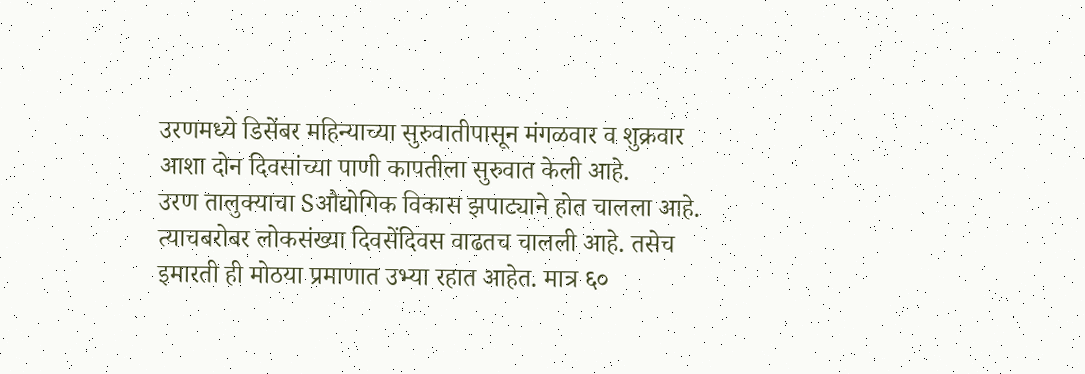उरणमध्ये डिसेंबर महिन्याच्या सुरुवातीपासून मंगळवार व शुक्रवार आशा दोन दिवसांच्या पाणी कापतीला सुरुवात केली आहे.
उरण तालुक्याचा Sऔद्योगिक विकास झपाट्याने होत चालला आहे. त्याचबरोबर लोकसंख्या दिवसेंदिवस वाढतच चालली आहे. तसेच इमारती ही मोठया प्रमाणात उभ्या रहात आहेत. मात्र ६०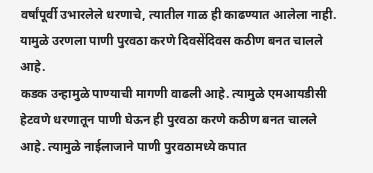वर्षांपूर्वी उभारलेले धरणाचे, त्यातील गाळ ही काढण्यात आलेला नाही. यामुळे उरणला पाणी पुरवठा करणे दिवसेंदिवस कठीण बनत चालले आहे.
कडक उन्हामुळे पाण्याची मागणी वाढली आहे. त्यामुळे एमआयडीसी हेटवणे धरणातून पाणी घेऊन ही पुरवठा करणे कठीण बनत चालले आहे. त्यामुळे नाईलाजाने पाणी पुरवठामध्ये कपात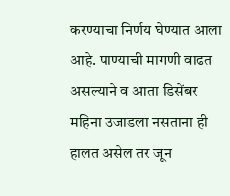करण्याचा निर्णय घेण्यात आला आहे. पाण्याची मागणी वाढत असल्याने व आता डिसेंबर महिना उजाडला नसताना ही हालत असेल तर जून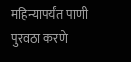महिन्यापर्यंत पाणी पुरवठा करणे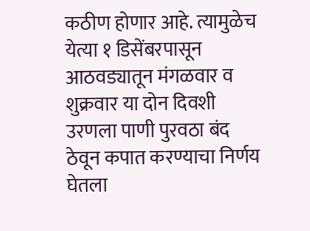कठीण होणार आहे. त्यामुळेच येत्या १ डिसेंबरपासून आठवड्यातून मंगळवार व शुक्रवार या दोन दिवशी उरणला पाणी पुरवठा बंद ठेवून कपात करण्याचा निर्णय घेतला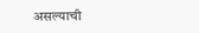असल्याची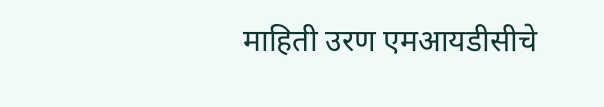माहिती उरण एमआयडीसीचे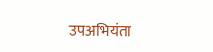उपअभियंता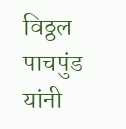विठ्ठल पाचपुंड यांनी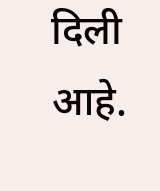दिली आहे.